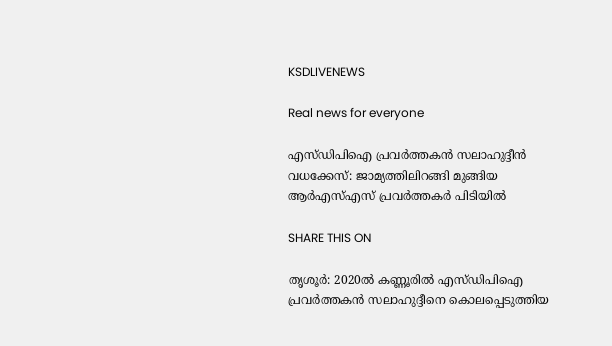KSDLIVENEWS

Real news for everyone

എസ്ഡിപിഐ പ്രവര്‍ത്തകന്‍ സലാഹുദ്ദീന്‍ വധക്കേസ്: ജാമ്യത്തിലിറങ്ങി മുങ്ങിയ ആര്‍എസ്‌എസ് പ്രവര്‍ത്തകര്‍ പിടിയില്‍

SHARE THIS ON

തൃശൂര്‍: 2020ല്‍ കണ്ണൂരില്‍ എസ്ഡിപിഐ പ്രവര്‍ത്തകന്‍ സലാഹുദ്ദീനെ കൊലപ്പെടുത്തിയ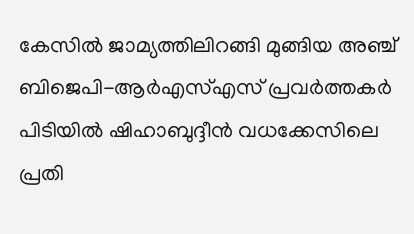കേസില്‍ ജാമ്യത്തിലിറങ്ങി മുങ്ങിയ അഞ്ച് ബിജെപി-ആര്‍എസ്‌എസ് പ്രവര്‍ത്തകര്‍ പിടിയില്‍ ഷിഹാബുദ്ദീന്‍ വധക്കേസിലെ പ്രതി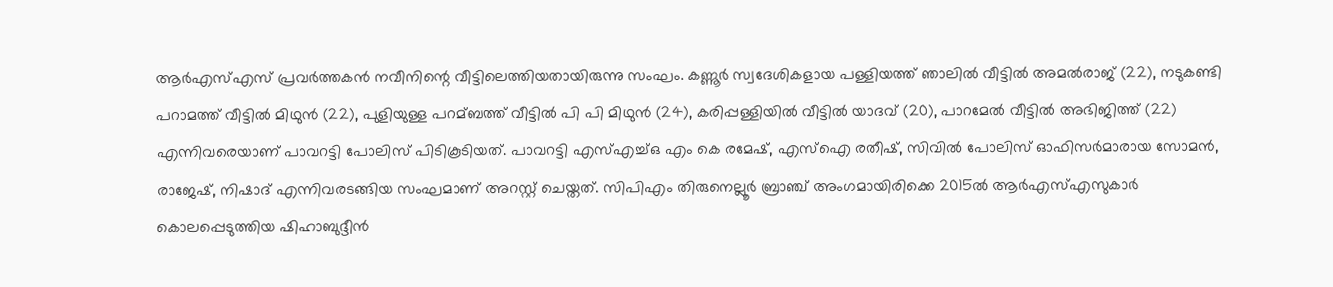ആര്‍എസ്‌എസ് പ്രവര്‍ത്തകന്‍ നവീനിന്റെ വീട്ടിലെത്തിയതായിരുന്നു സംഘം. കണ്ണൂര്‍ സ്വദേശികളായ പള്ളിയത്ത് ഞാലില്‍ വീട്ടില്‍ അമല്‍രാജ് (22), നടുകണ്ടി പറാമത്ത് വീട്ടില്‍ മിഥുന്‍ (22), പുളിയുള്ള പറമ്ബത്ത് വീട്ടില്‍ പി പി മിഥുന്‍ (24), കരിപ്പള്ളിയില്‍ വീട്ടില്‍ യാദവ് (20), പാറമേല്‍ വീട്ടില്‍ അഭിജിത്ത് (22) എന്നിവരെയാണ് പാവറട്ടി പോലിസ് പിടികൂടിയത്. പാവറട്ടി എസ്‌എച്ച്‌ഒ എം കെ രമേഷ്, എസ്‌ഐ രതീഷ്, സിവില്‍ പോലിസ് ഓഫിസര്‍മാരായ സോമന്‍, രാജേഷ്, നിഷാദ് എന്നിവരടങ്ങിയ സംഘമാണ് അറസ്റ്റ് ചെയ്തത്. സിപിഎം തിരുനെല്ലൂര്‍ ബ്രാഞ്ച് അംഗമായിരിക്കെ 2015ല്‍ ആര്‍എസ്‌എസുകാര്‍ കൊലപ്പെടുത്തിയ ഷിഹാബുദ്ദീന്‍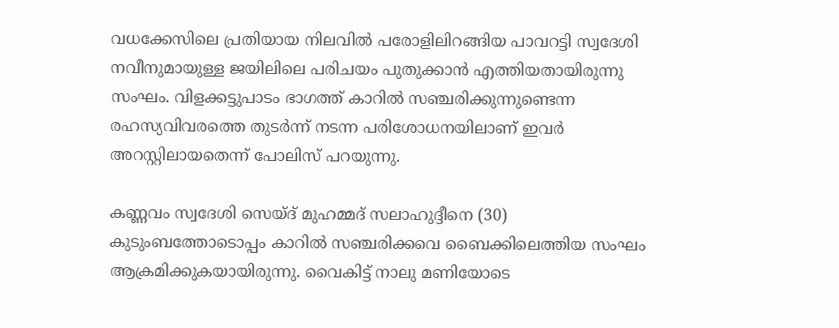വധക്കേസിലെ പ്രതിയായ നിലവില്‍ പരോളിലിറങ്ങിയ പാവറട്ടി സ്വദേശി നവീനുമായുള്ള ജയിലിലെ പരിചയം പുതുക്കാന്‍ എത്തിയതായിരുന്നു സംഘം. വിളക്കട്ടുപാടം ഭാഗത്ത് കാറില്‍ സഞ്ചരിക്കുന്നുണ്ടെന്ന രഹസ്യവിവരത്തെ തുടര്‍ന്ന് നടന്ന പരിശോധനയിലാണ് ഇവര്‍ അറസ്റ്റിലായതെന്ന് പോലിസ് പറയുന്നു.

കണ്ണവം സ്വദേശി സെയ്ദ് മുഹമ്മദ് സലാഹുദ്ദീനെ (30) കുടുംബത്തോടൊപ്പം കാറില്‍ സഞ്ചരിക്കവെ ബൈക്കിലെത്തിയ സംഘം ആക്രമിക്കുകയായിരുന്നു. വൈകിട്ട് നാലു മണിയോടെ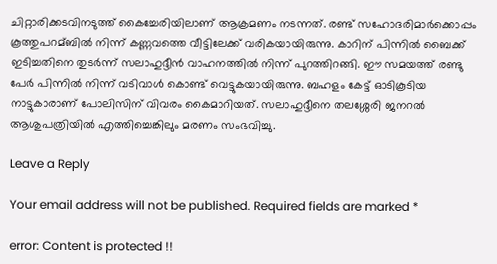ചിറ്റാരിക്കടവിനടുത്ത് കൈച്ചേരിയിലാണ് ആക്രമണം നടന്നത്. രണ്ട് സഹോദരിമാര്‍ക്കൊപ്പം കൂത്തുപറമ്ബില്‍ നിന്ന് കണ്ണവത്തെ വീട്ടിലേക്ക് വരികയായിരുന്നു. കാറിന് പിന്നില്‍ ബൈക്ക് ഇടിച്ചതിനെ തുടര്‍ന്ന് സലാഹുദ്ദീന്‍ വാഹനത്തില്‍ നിന്ന് പുറത്തിറങ്ങി. ഈ സമയത്ത് രണ്ടു പേര്‍ പിന്നില്‍ നിന്ന് വടിവാള്‍ കൊണ്ട് വെട്ടുകയായിരുന്നു. ബഹളം കേട്ട് ഓടികൂടിയ നാട്ടുകാരാണ് പോലിസിന് വിവരം കൈമാറിയത്. സലാഹുദ്ദീനെ തലശ്ശേരി ജനറല്‍ ആശുപത്രിയില്‍ എത്തിച്ചെങ്കിലും മരണം സംഭവിച്ചു.

Leave a Reply

Your email address will not be published. Required fields are marked *

error: Content is protected !!